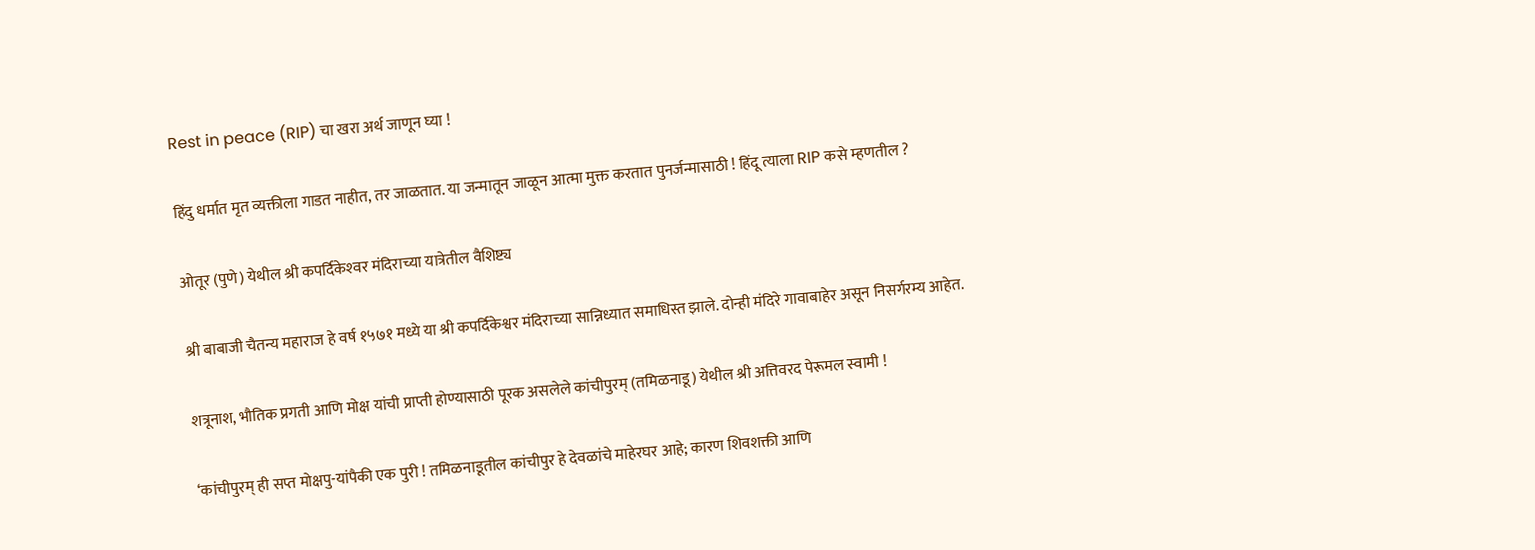Rest in peace (RIP) चा खरा अर्थ जाणून घ्या !

हिंदु धर्मात मृत व्यक्तीला गाडत नाहीत, तर जाळतात. या जन्मातून जाळून आत्मा मुक्त करतात पुनर्जन्मासाठी ! हिंदू त्याला RIP कसे म्हणतील ?

ओतूर (पुणे) येथील श्री कपर्दिकेश्‍वर मंदिराच्या यात्रेतील वैशिष्ट्य

श्री बाबाजी चैतन्य महाराज हे वर्ष १५७१ मध्ये या श्री कपर्दिकेश्वर मंदिराच्या सान्निध्यात समाधिस्त झाले. दोन्ही मंदिरे गावाबाहेर असून निसर्गरम्य आहेत.

शत्रूनाश, भौतिक प्रगती आणि मोक्ष यांची प्राप्ती होण्यासाठी पूरक असलेले कांचीपुरम् (तमिळनाडू) येथील श्री अत्तिवरद पेरूमल स्वामी !

‘कांचीपुरम् ही सप्त मोक्षपु-यांपैकी एक पुरी ! तमिळनाडूतील कांचीपुर हे देवळांचे माहेरघर आहे; कारण शिवशक्ती आणि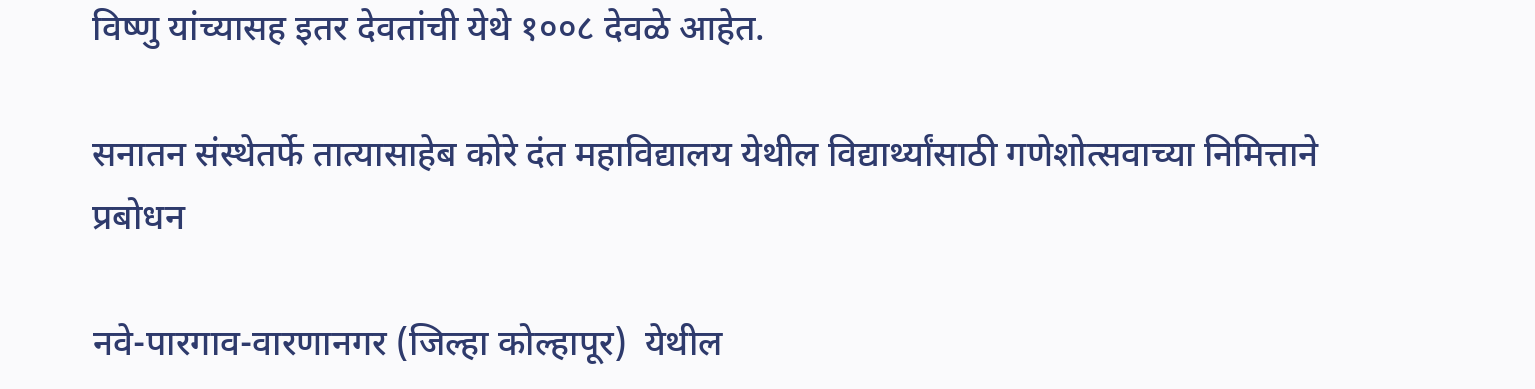विष्णु यांच्यासह इतर देवतांची येथे १००८ देवळे आहेत.

सनातन संस्थेतर्फे तात्यासाहेब कोरे दंत महाविद्यालय येथील विद्यार्थ्यांसाठी गणेशोत्सवाच्या निमित्ताने प्रबोधन

नवे-पारगाव-वारणानगर (जिल्हा कोल्हापूर)  येथील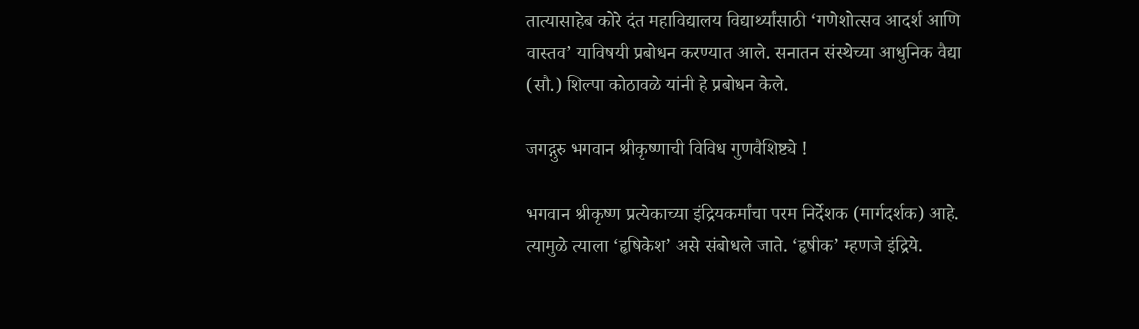तात्यासाहेब कोरे दंत महाविद्यालय विद्यार्थ्यांसाठी ‘गणेशोत्सव आदर्श आणि वास्तव’ याविषयी प्रबोधन करण्यात आले. सनातन संस्थेच्या आधुनिक वैद्या (सौ.) शिल्पा कोठावळे यांनी हे प्रबोधन केले.

जगद्गुरु भगवान श्रीकृष्णाची विविध गुणवैशिष्ट्ये !

भगवान श्रीकृष्ण प्रत्येकाच्या इंद्रियकर्मांचा परम निर्देशक (मार्गदर्शक) आहे. त्यामुळे त्याला ‘हृषिकेश’ असे संबोधले जाते. ‘हृषीक’ म्हणजे इंद्रिये.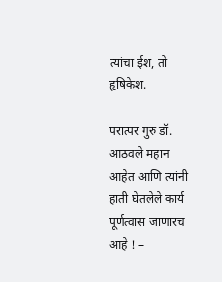त्यांचा ईश, तो हृषिकेश.

परात्पर गुरु डॉ. आठवले महान आहेत आणि त्यांनी हाती घेतलेले कार्य पूर्णत्वास जाणारच आहे ! –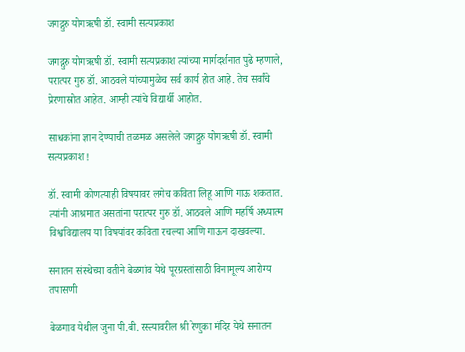जगद्गुरु योगऋषी डॉ. स्वामी सत्यप्रकाश

जगद्गुरु योगऋषी डॉ. स्वामी सत्यप्रकाश त्यांच्या मार्गदर्शनात पुढे म्हणाले, परात्पर गुरु डॉ. आठवले यांच्यामुळेच सर्व कार्य होत आहे. तेच सर्वांचे प्रेरणास्रोत आहेत. आम्ही त्यांचे विद्यार्थी आहोत.

साधकांना ज्ञान देण्याची तळमळ असलेले जगद्गुरु योगऋषी डॉ. स्वामी सत्यप्रकाश !

डॉ. स्वामी कोणत्याही विषयावर लगेच कविता लिहू आणि गाऊ शकतात. त्यांनी आश्रमात असतांना परात्पर गुरु डॉ. आठवले आणि महर्षि अध्यात्म विश्वविद्यालय या विषयांवर कविता रचल्या आणि गाऊन दाखवल्या.

सनातन संस्थेच्या वतीने बेळगांव येथे पूरग्रस्तांसाठी विनामूल्य आरोग्य तपासणी

बेळगाव येथील जुना पी.बी. रस्त्यावरील श्री रेणुका मंदिर येथे सनातन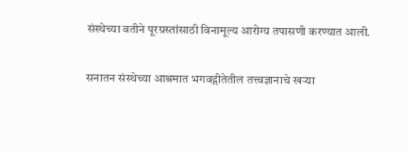संस्थेच्या वतीने पूरग्रस्तांसाठी विनामूल्य आरोग्य तपासणी करण्यात आली.

सनातन संस्थेच्या आश्रमात भगवद्गीतेतील तत्त्वज्ञानाचे खर्‍या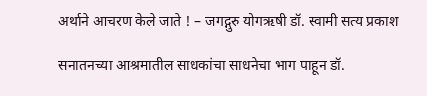अर्थाने आचरण केले जाते ! – जगद्गुरु योगऋषी डॉ. स्वामी सत्य प्रकाश

सनातनच्या आश्रमातील साधकांचा साधनेचा भाग पाहून डॉ.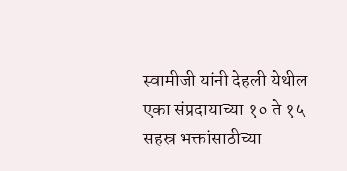स्वामीजी यांनी देहली येथील एका संप्रदायाच्या १० ते १५ सहस्र भक्तांसाठीच्या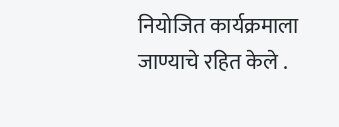नियोजित कार्यक्रमाला जाण्याचे रहित केले .